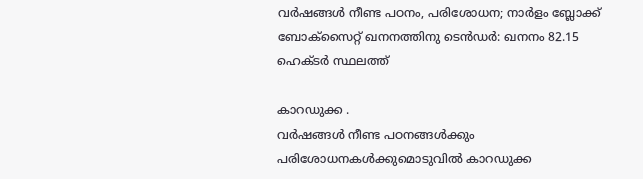വര്‍ഷങ്ങള്‍ നീണ്ട പഠനം, പരിശോധന; നാര്‍ളം ബ്ലോക്ക് ബോക്‌സൈറ്റ് ഖനനത്തിനു ടെന്‍ഡര്‍: ഖനനം 82.15 ഹെക്ടര്‍ സ്ഥലത്ത്

കാറഡുക്ക .
വര്‍ഷങ്ങള്‍ നീണ്ട പഠനങ്ങള്‍ക്കും
പരിശോധനകള്‍ക്കുമൊടുവില്‍ കാറഡുക്ക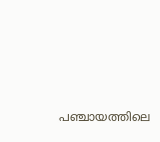പഞ്ചായത്തിലെ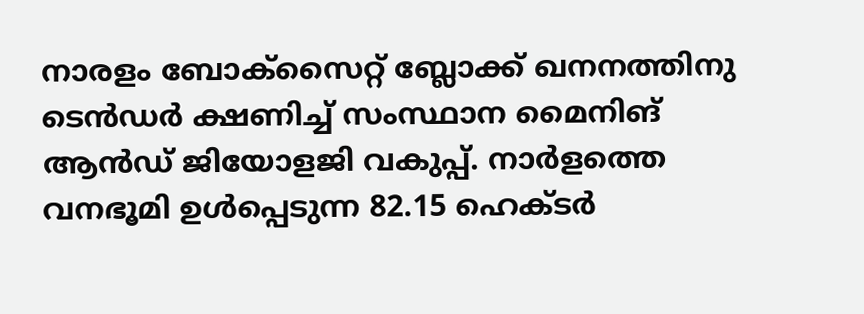നാരളം ബോക്‌സൈറ്റ് ബ്ലോക്ക് ഖനനത്തിനു ടെന്‍ഡര്‍ ക്ഷണിച്ച് സംസ്ഥാന മൈനിങ് ആന്‍ഡ് ജിയോളജി വകുപ്പ്. നാര്‍ളത്തെ വനഭൂമി ഉള്‍പ്പെടുന്ന 82.15 ഹെക്ടര്‍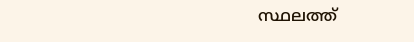സ്ഥലത്ത്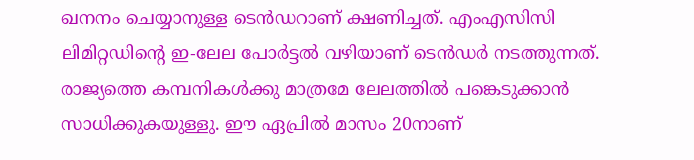ഖനനം ചെയ്യാനുള്ള ടെന്‍ഡറാണ് ക്ഷണിച്ചത്. എംഎസിസി ലിമിറ്റഡിന്റെ ഇ-ലേല പോര്‍ട്ടല്‍ വഴിയാണ് ടെന്‍ഡര്‍ നടത്തുന്നത്. രാജ്യത്തെ കമ്പനികള്‍ക്കു മാത്രമേ ലേലത്തില്‍ പങ്കെടുക്കാന്‍ സാധിക്കുകയുള്ളു. ഈ ഏപ്രില്‍ മാസം 20നാണ്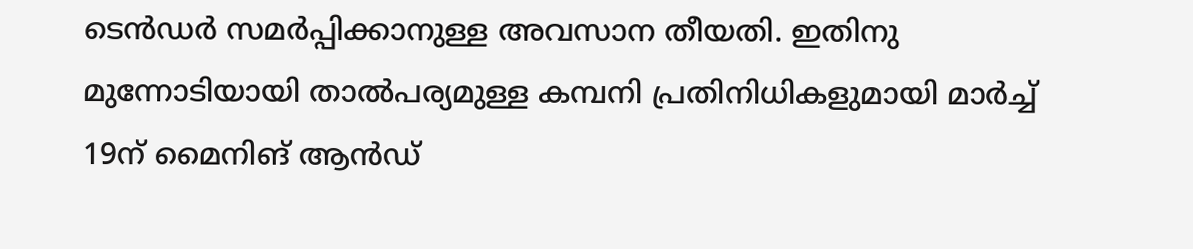ടെന്‍ഡര്‍ സമര്‍പ്പിക്കാനുള്ള അവസാന തീയതി. ഇതിനു മുന്നോടിയായി താല്‍പര്യമുള്ള കമ്പനി പ്രതിനിധികളുമായി മാര്‍ച്ച് 19ന് മൈനിങ് ആന്‍ഡ്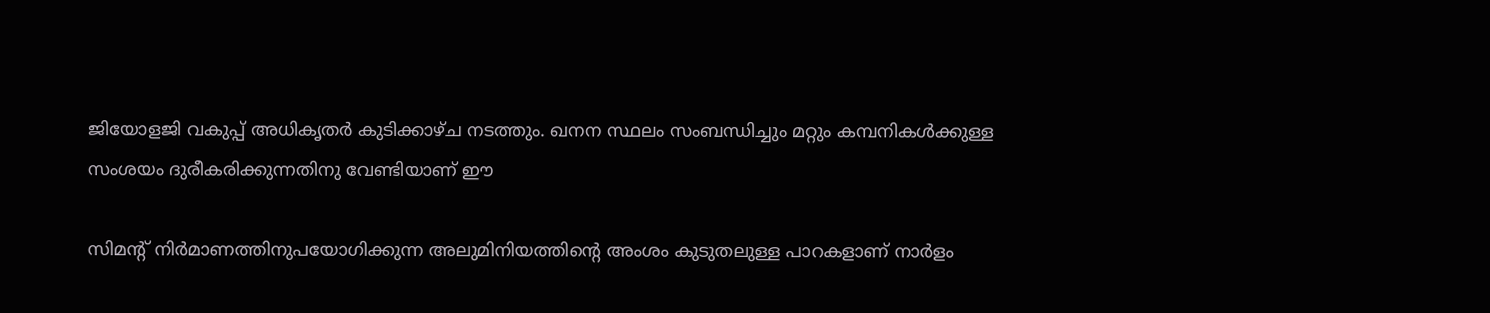ജിയോളജി വകുപ്പ് അധികൃതര്‍ കുടിക്കാഴ്ച നടത്തും. ഖനന സ്ഥലം സംബന്ധിച്ചും മറ്റും കമ്പനികള്‍ക്കുള്ള സംശയം ദുരീകരിക്കുന്നതിനു വേണ്ടിയാണ് ഈ

സിമന്റ് നിര്‍മാണത്തിനുപയോഗിക്കുന്ന അലുമിനിയത്തിന്റെ അംശം കുടുതലുള്ള പാറകളാണ് നാര്‍ളം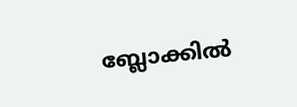ബ്ലോക്കില്‍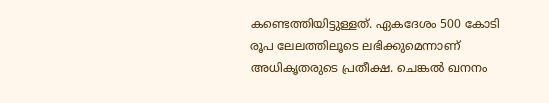കണ്ടെത്തിയിട്ടുള്ളത്. ഏകദേശം 500 കോടി രൂപ ലേലത്തിലൂടെ ലഭിക്കുമെന്നാണ് അധികൃതരുടെ പ്രതീക്ഷ. ചെങ്കല്‍ ഖനനം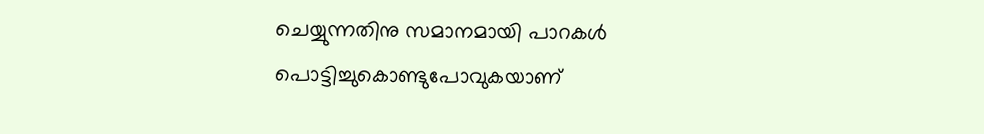ചെയ്യുന്നതിനു സമാനമായി പാറകള്‍ പൊട്ടിച്ചുകൊണ്ടുപോവുകയാണ്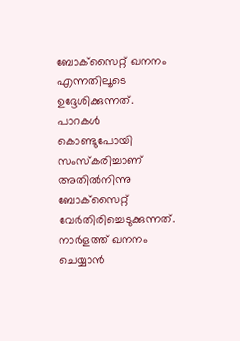ബോക്‌സൈറ്റ് ഖനനം എന്നതിലൂടെ ഉദ്ദേശിക്കുന്നത്. പാറകള്‍ കൊണ്ടുപോയി സംസ്‌കരിച്ചാണ് അതില്‍നിന്നു ബോക്‌സൈറ്റ് വേര്‍തിരിച്ചെടുക്കുന്നത്. നാര്‍ളത്ത് ഖനനം ചെയ്യാന്‍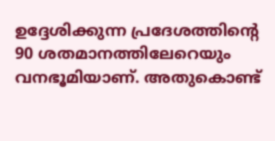ഉദ്ദേശിക്കുന്ന പ്രദേശത്തിന്റെ 90 ശതമാനത്തിലേറെയും വനഭൂമിയാണ്. അതുകൊണ്ട്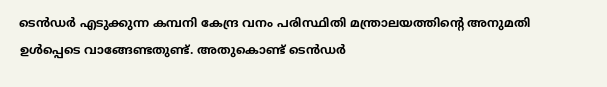ടെന്‍ഡര്‍ എടുക്കുന്ന കമ്പനി കേന്ദ്ര വനം പരിസ്ഥിതി മന്ത്രാലയത്തിന്റെ അനുമതി ഉള്‍പ്പെടെ വാങ്ങേണ്ടതുണ്ട്. അതുകൊണ്ട് ടെന്‍ഡര്‍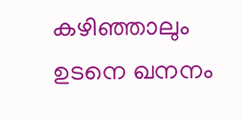കഴിഞ്ഞാലും ഉടനെ ഖനനം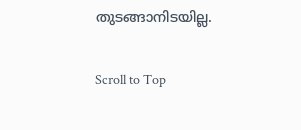തുടങ്ങാനിടയില്ല.

Scroll to Top